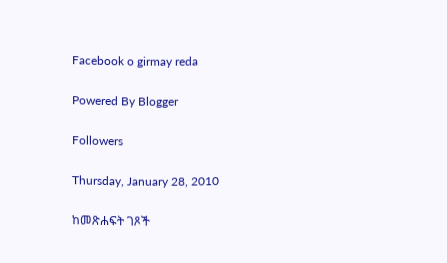Facebook o girmay reda

Powered By Blogger

Followers

Thursday, January 28, 2010

ከመጽሐፍት ገጾች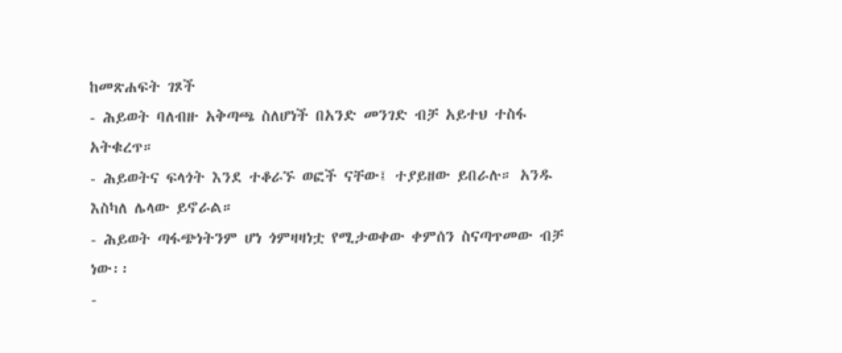ከመጽሐፍት ገጾች
- ሕይወት ባለብዙ አቅጣጫ ስለሆነች በአንድ መንገድ ብቻ አይተህ ተስፋ አትቁረጥ።
- ሕይወትና ፍላጎት እንደ ተቆራኙ ወፎች ናቸው፤ ተያይዘው ይበራሉ። አንዱ እስካለ ሌላው ይኖራል።
- ሕይወት ጣፋጭነትንም ሆነ ጎምዛዛነቷ የሚታወቀው ቀምሰን ስናጣጥመው ብቻ ነው፡፡
-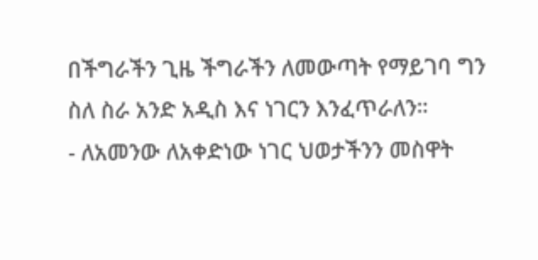በችግራችን ጊዜ ችግራችን ለመውጣት የማይገባ ግን ስለ ስራ አንድ አዲስ እና ነገርን እንፈጥራለን።
- ለአመንው ለአቀድነው ነገር ህወታችንን መስዋት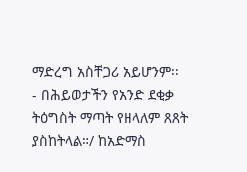ማድረግ አስቸጋሪ አይሆንም፡፡
- በሕይወታችን የአንድ ደቂቃ ትዕግስት ማጣት የዘላለም ጸጸት ያስከትላል።/ ከአድማስ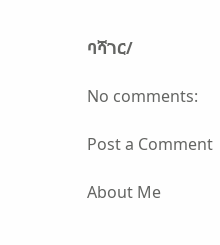ባሻገር/

No comments:

Post a Comment

About Me